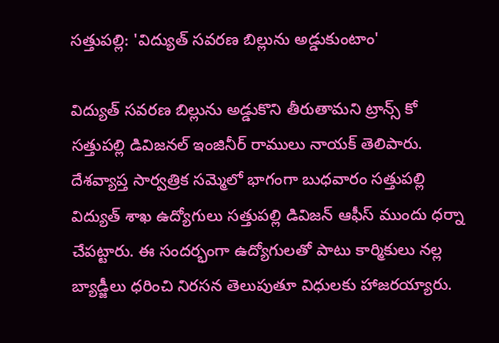సత్తుపల్లి: 'విద్యుత్ సవరణ బిల్లును అడ్డుకుంటాం'

విద్యుత్ సవరణ బిల్లును అడ్డుకొని తీరుతామని ట్రాన్స్ కో సత్తుపల్లి డివిజనల్ ఇంజినీర్ రాములు నాయక్ తెలిపారు. దేశవ్యాప్త సార్వత్రిక సమ్మెలో భాగంగా బుధవారం సత్తుపల్లి విద్యుత్ శాఖ ఉద్యోగులు సత్తుపల్లి డివిజన్ ఆఫీస్ ముందు ధర్నా చేపట్టారు. ఈ సందర్భంగా ఉద్యోగులతో పాటు కార్మికులు నల్ల బ్యాడ్జీలు ధరించి నిరసన తెలుపుతూ విధులకు హాజరయ్యారు.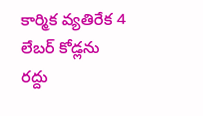కార్మిక వ్యతిరేక 4 లేబర్ కోడ్లను రద్దు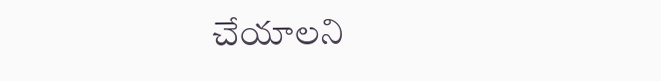చేయాలని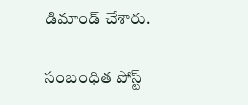డిమాండ్ చేశారు.

సంబంధిత పోస్ట్